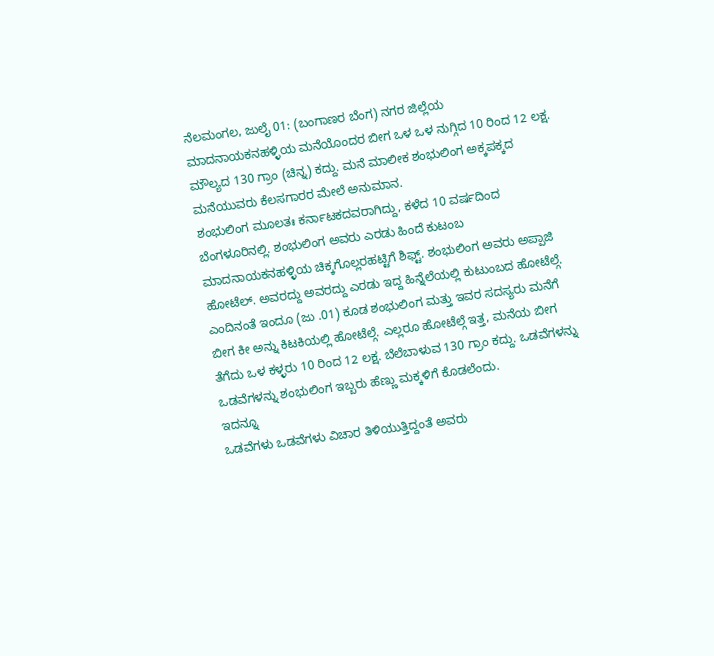ನೆಲಮಂಗಲ, ಜುಲೈ 01: (ಬಂಗಾಣರ ಬೆಂಗ) ನಗರ ಜಿಲ್ಲೆಯ ಮಾದನಾಯಕನಹಳ್ಳಿಯ ಮನೆಯೊಂದರ ಬೀಗ ಒಳ ಒಳ ನುಗ್ಗಿದ 10 ರಿಂದ 12 ಲಕ್ಷ. ಮೌಲ್ಯದ 130 ಗ್ರಾಂ (ಚಿನ್ನ) ಕದ್ದು. ಮನೆ ಮಾಲೀಕ ಶಂಭುಲಿಂಗ ಅಕ್ಕಪಕ್ಕದ ಮನೆಯುವರು ಕೆಲಸಗಾರರ ಮೇಲೆ ಅನುಮಾನ.
ಶಂಭುಲಿಂಗ ಮೂಲತಃ ಕರ್ನಾಟಕದವರಾಗಿದ್ದು, ಕಳೆದ 10 ವರ್ಷದಿಂದ ಬೆಂಗಳೂರಿನಲ್ಲಿ. ಶಂಭುಲಿಂಗ ಅವರು ಎರಡು ಹಿಂದೆ ಕುಟಂಬ ಮಾದನಾಯಕನಹಳ್ಳಿಯ ಚಿಕ್ಕಗೊಲ್ಲರಹಟ್ಟಿಗೆ ಶಿಫ್ಟ್. ಶಂಭುಲಿಂಗ ಅವರು ಅಪ್ಪಾಜಿ ಹೋಟೆಲ್. ಅವರದ್ದು ಅವರದ್ದು ಎರಡು ಇದ್ದ ಹಿನ್ನೆಲೆಯಲ್ಲಿ ಕುಟುಂಬದ ಹೋಟೆಲ್ಗೆ.
ಎಂದಿನಂತೆ ಇಂದೂ (ಜು .01) ಕೂಡ ಶಂಭುಲಿಂಗ ಮತ್ತು ಇವರ ಸದಸ್ಯರು ಮನೆಗೆ ಬೀಗ ಕೀ ಅನ್ನು ಕಿಟಕಿಯಲ್ಲಿ ಹೋಟೆಲ್ಗೆ. ಎಲ್ಲರೂ ಹೋಟೆಲ್ಗೆ ಇತ್ತ, ಮನೆಯ ಬೀಗ ತೆಗೆದು ಒಳ ಕಳ್ಳರು 10 ರಿಂದ 12 ಲಕ್ಷ. ಬೆಲೆಬಾಳುವ 130 ಗ್ರಾಂ ಕದ್ದು. ಒಡವೆಗಳನ್ನು ಒಡವೆಗಳನ್ನು ಶಂಭುಲಿಂಗ ಇಬ್ಬರು ಹೆಣ್ಣು ಮಕ್ಕಳಿಗೆ ಕೊಡಲೆಂದು.
ಇದನ್ನೂ
ಒಡವೆಗಳು ಒಡವೆಗಳು ವಿಚಾರ ತಿಳಿಯುತ್ತಿದ್ದಂತೆ ಅವರು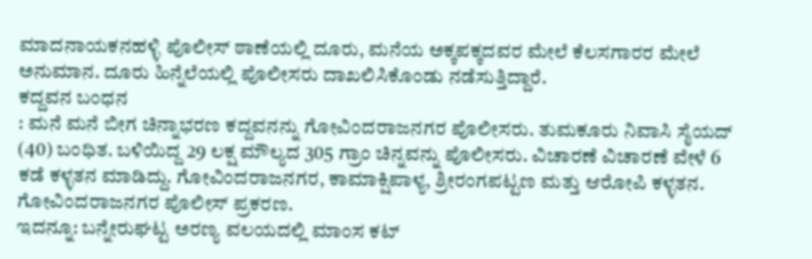ಮಾದನಾಯಕನಹಳ್ಳಿ ಪೊಲೀಸ್ ಠಾಣೆಯಲ್ಲಿ ದೂರು, ಮನೆಯ ಅಕ್ಕಪಕ್ಕದವರ ಮೇಲೆ ಕೆಲಸಗಾರರ ಮೇಲೆ ಅನುಮಾನ. ದೂರು ಹಿನ್ನೆಲೆಯಲ್ಲಿ ಪೊಲೀಸರು ದಾಖಲಿಸಿಕೊಂಡು ನಡೆಸುತ್ತಿದ್ದಾರೆ.
ಕದ್ದವನ ಬಂಧನ
: ಮನೆ ಮನೆ ಬೀಗ ಚಿನ್ನಾಭರಣ ಕದ್ದವನನ್ನು ಗೋವಿಂದರಾಜನಗರ ಪೊಲೀಸರು. ತುಮಕೂರು ನಿವಾಸಿ ಸೈಯದ್ (40) ಬಂಧಿತ. ಬಳಿಯಿದ್ದ 29 ಲಕ್ಷ ಮೌಲ್ಯದ 305 ಗ್ರಾಂ ಚಿನ್ನವನ್ನು ಪೊಲೀಸರು. ವಿಚಾರಣೆ ವಿಚಾರಣೆ ವೇಳೆ 6 ಕಡೆ ಕಳ್ಳತನ ಮಾಡಿದ್ದು. ಗೋವಿಂದರಾಜನಗರ, ಕಾಮಾಕ್ಷಿಪಾಳ್ಯ, ಶ್ರೀರಂಗಪಟ್ಟಣ ಮತ್ತು ಆರೋಪಿ ಕಳ್ಳತನ. ಗೋವಿಂದರಾಜನಗರ ಪೊಲೀಸ್ ಪ್ರಕರಣ.
ಇದನ್ನೂ: ಬನ್ನೇರುಘಟ್ಟ ಅರಣ್ಯ ವಲಯದಲ್ಲಿ ಮಾಂಸ ಕಟ್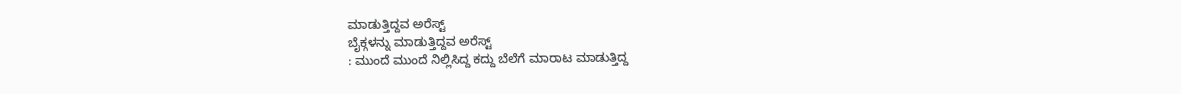ಮಾಡುತ್ತಿದ್ದವ ಅರೆಸ್ಟ್
ಬೈಕ್ಗಳನ್ನು ಮಾಡುತ್ತಿದ್ದವ ಅರೆಸ್ಟ್
: ಮುಂದೆ ಮುಂದೆ ನಿಲ್ಲಿಸಿದ್ದ ಕದ್ದು ಬೆಲೆಗೆ ಮಾರಾಟ ಮಾಡುತ್ತಿದ್ದ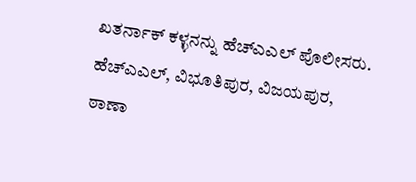ಖತರ್ನಾಕ್ ಕಳ್ಳನನ್ನು ಹೆಚ್ಎಎಲ್ ಪೊಲೀಸರು. ಹೆಚ್ಎಎಲ್, ವಿಭೂತಿಪುರ, ವಿಜಯಪುರ, ಠಾಣಾ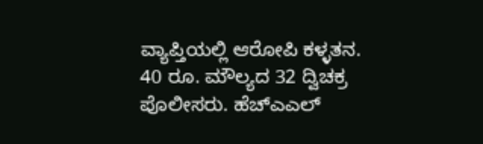ವ್ಯಾಪ್ತಿಯಲ್ಲಿ ಆರೋಪಿ ಕಳ್ಳತನ. 40 ರೂ. ಮೌಲ್ಯದ 32 ದ್ವಿಚಕ್ರ ಪೊಲೀಸರು. ಹೆಚ್ಎಎಲ್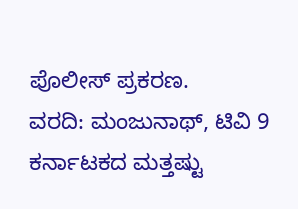ಪೊಲೀಸ್ ಪ್ರಕರಣ.
ವರದಿ: ಮಂಜುನಾಥ್, ಟಿವಿ 9
ಕರ್ನಾಟಕದ ಮತ್ತಷ್ಟು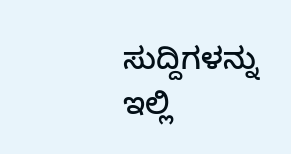ಸುದ್ದಿಗಳನ್ನು ಇಲ್ಲಿ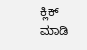ಕ್ಲಿಕ್ ಮಾಡಿ